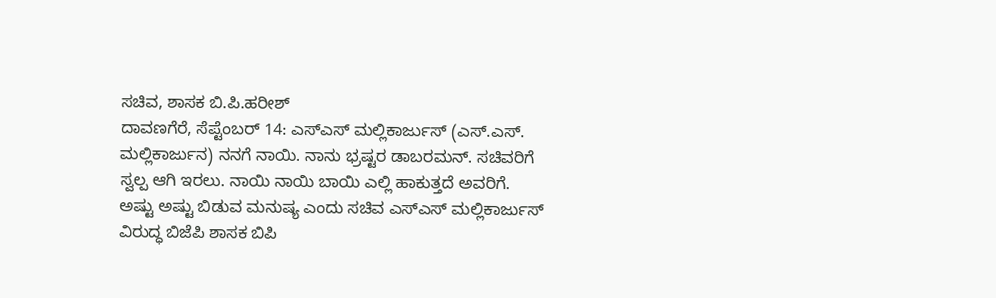ಸಚಿವ, ಶಾಸಕ ಬಿ.ಪಿ.ಹರೀಶ್
ದಾವಣಗೆರೆ, ಸೆಪ್ಟೆಂಬರ್ 14: ಎಸ್ಎಸ್ ಮಲ್ಲಿಕಾರ್ಜುಸ್ (ಎಸ್.ಎಸ್. ಮಲ್ಲಿಕಾರ್ಜುನ) ನನಗೆ ನಾಯಿ. ನಾನು ಭ್ರಷ್ಟರ ಡಾಬರಮನ್. ಸಚಿವರಿಗೆ ಸ್ವಲ್ಪ ಆಗಿ ಇರಲು. ನಾಯಿ ನಾಯಿ ಬಾಯಿ ಎಲ್ಲಿ ಹಾಕುತ್ತದೆ ಅವರಿಗೆ. ಅಷ್ಟು ಅಷ್ಟು ಬಿಡುವ ಮನುಷ್ಯ ಎಂದು ಸಚಿವ ಎಸ್ಎಸ್ ಮಲ್ಲಿಕಾರ್ಜುಸ್ ವಿರುದ್ಧ ಬಿಜೆಪಿ ಶಾಸಕ ಬಿಪಿ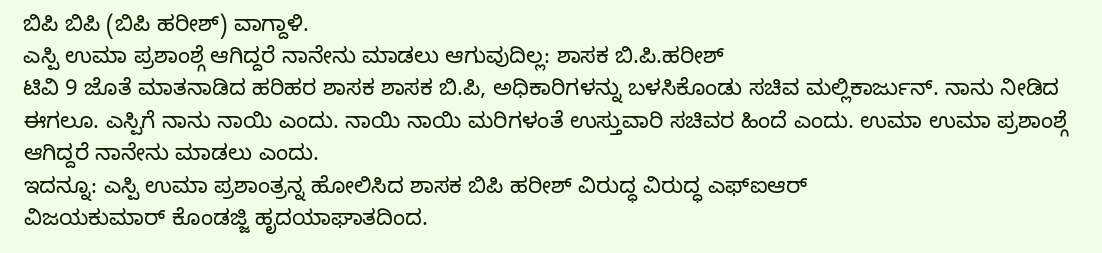ಬಿಪಿ ಬಿಪಿ (ಬಿಪಿ ಹರೀಶ್) ವಾಗ್ದಾಳಿ.
ಎಸ್ಪಿ ಉಮಾ ಪ್ರಶಾಂಶ್ಗೆ ಆಗಿದ್ದರೆ ನಾನೇನು ಮಾಡಲು ಆಗುವುದಿಲ್ಲ: ಶಾಸಕ ಬಿ.ಪಿ.ಹರೀಶ್
ಟಿವಿ 9 ಜೊತೆ ಮಾತನಾಡಿದ ಹರಿಹರ ಶಾಸಕ ಶಾಸಕ ಬಿ.ಪಿ, ಅಧಿಕಾರಿಗಳನ್ನು ಬಳಸಿಕೊಂಡು ಸಚಿವ ಮಲ್ಲಿಕಾರ್ಜುನ್. ನಾನು ನೀಡಿದ ಈಗಲೂ. ಎಸ್ಪಿಗೆ ನಾನು ನಾಯಿ ಎಂದು. ನಾಯಿ ನಾಯಿ ಮರಿಗಳಂತೆ ಉಸ್ತುವಾರಿ ಸಚಿವರ ಹಿಂದೆ ಎಂದು. ಉಮಾ ಉಮಾ ಪ್ರಶಾಂಶ್ಗೆ ಆಗಿದ್ದರೆ ನಾನೇನು ಮಾಡಲು ಎಂದು.
ಇದನ್ನೂ: ಎಸ್ಪಿ ಉಮಾ ಪ್ರಶಾಂತ್ರನ್ನ ಹೋಲಿಸಿದ ಶಾಸಕ ಬಿಪಿ ಹರೀಶ್ ವಿರುದ್ಧ ವಿರುದ್ಧ ಎಫ್ಐಆರ್
ವಿಜಯಕುಮಾರ್ ಕೊಂಡಜ್ಜಿ ಹೃದಯಾಘಾತದಿಂದ.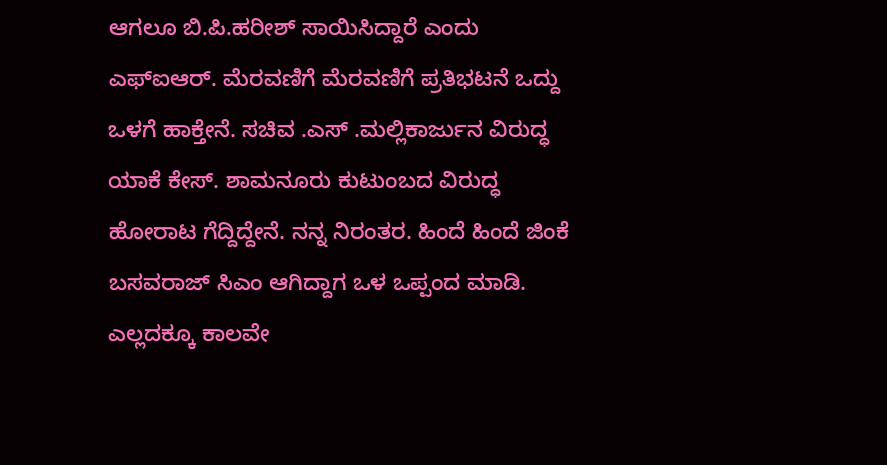ಆಗಲೂ ಬಿ.ಪಿ.ಹರೀಶ್ ಸಾಯಿಸಿದ್ದಾರೆ ಎಂದು ಎಫ್ಐಆರ್. ಮೆರವಣಿಗೆ ಮೆರವಣಿಗೆ ಪ್ರತಿಭಟನೆ ಒದ್ದು ಒಳಗೆ ಹಾಕ್ತೇನೆ. ಸಚಿವ .ಎಸ್ .ಮಲ್ಲಿಕಾರ್ಜುನ ವಿರುದ್ಧ ಯಾಕೆ ಕೇಸ್. ಶಾಮನೂರು ಕುಟುಂಬದ ವಿರುದ್ಧ ಹೋರಾಟ ಗೆದ್ದಿದ್ದೇನೆ. ನನ್ನ ನಿರಂತರ. ಹಿಂದೆ ಹಿಂದೆ ಜಿಂಕೆ ಬಸವರಾಜ್ ಸಿಎಂ ಆಗಿದ್ದಾಗ ಒಳ ಒಪ್ಪಂದ ಮಾಡಿ. ಎಲ್ಲದಕ್ಕೂ ಕಾಲವೇ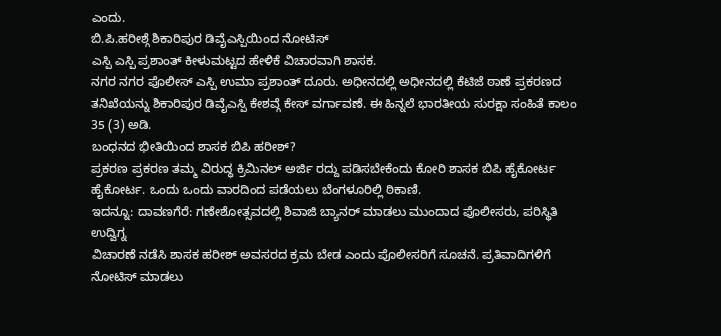ಎಂದು.
ಬಿ.ಪಿ.ಹರೀಶ್ಗೆ ಶಿಕಾರಿಪುರ ಡಿವೈಎಸ್ಪಿಯಿಂದ ನೋಟಿಸ್
ಎಸ್ಪಿ ಎಸ್ಪಿ ಪ್ರಶಾಂತ್ ಕೀಳುಮಟ್ಟದ ಹೇಳಿಕೆ ವಿಚಾರವಾಗಿ ಶಾಸಕ.
ನಗರ ನಗರ ಪೊಲೀಸ್ ಎಸ್ಪಿ ಉಮಾ ಪ್ರಶಾಂತ್ ದೂರು. ಅಧೀನದಲ್ಲಿ ಅಧೀನದಲ್ಲಿ ಕೆಟಿಜೆ ಠಾಣೆ ಪ್ರಕರಣದ ತನಿಖೆಯನ್ನು ಶಿಕಾರಿಪುರ ಡಿವೈಎಸ್ಪಿ ಕೇಶವ್ಗೆ ಕೇಸ್ ವರ್ಗಾವಣೆ. ಈ ಹಿನ್ನಲೆ ಭಾರತೀಯ ಸುರಕ್ಷಾ ಸಂಹಿತೆ ಕಾಲಂ 35 (3) ಅಡಿ.
ಬಂಧನದ ಭೀತಿಯಿಂದ ಶಾಸಕ ಬಿಪಿ ಹರೀಶ್?
ಪ್ರಕರಣ ಪ್ರಕರಣ ತಮ್ಮ ವಿರುದ್ಧ ಕ್ರಿಮಿನಲ್ ಅರ್ಜಿ ರದ್ದು ಪಡಿಸಬೇಕೆಂದು ಕೋರಿ ಶಾಸಕ ಬಿಪಿ ಹೈಕೋರ್ಟ ಹೈಕೋರ್ಟ. ಒಂದು ಒಂದು ವಾರದಿಂದ ಪಡೆಯಲು ಬೆಂಗಳೂರಿಲ್ಲಿ ಠಿಕಾಣಿ.
ಇದನ್ನೂ: ದಾವಣಗೆರೆ: ಗಣೇಶೋತ್ಸವದಲ್ಲಿ ಶಿವಾಜಿ ಬ್ಯಾನರ್ ಮಾಡಲು ಮುಂದಾದ ಪೊಲೀಸರು, ಪರಿಸ್ಥಿತಿ ಉದ್ವಿಗ್ನ
ವಿಚಾರಣೆ ನಡೆಸಿ ಶಾಸಕ ಹರೀಶ್ ಅವಸರದ ಕ್ರಮ ಬೇಡ ಎಂದು ಪೊಲೀಸರಿಗೆ ಸೂಚನೆ. ಪ್ರತಿವಾದಿಗಳಿಗೆ ನೋಟಿಸ್ ಮಾಡಲು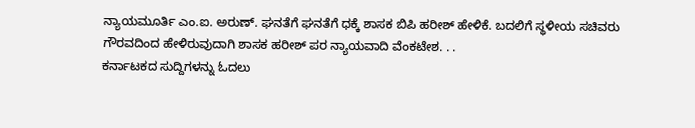ನ್ಯಾಯಮೂರ್ತಿ ಎಂ.ಐ. ಅರುಣ್. ಘನತೆಗೆ ಘನತೆಗೆ ಧಕ್ಕೆ ಶಾಸಕ ಬಿಪಿ ಹರೀಶ್ ಹೇಳಿಕೆ. ಬದಲಿಗೆ ಸ್ಥಳೀಯ ಸಚಿವರು ಗೌರವದಿಂದ ಹೇಳಿರುವುದಾಗಿ ಶಾಸಕ ಹರೀಶ್ ಪರ ನ್ಯಾಯವಾದಿ ವೆಂಕಟೇಶ. . .
ಕರ್ನಾಟಕದ ಸುದ್ದಿಗಳನ್ನು ಓದಲು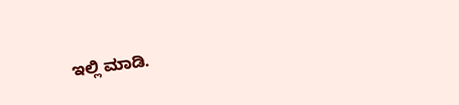ಇಲ್ಲಿ ಮಾಡಿ.